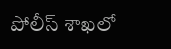పోలీస్ శాఖలో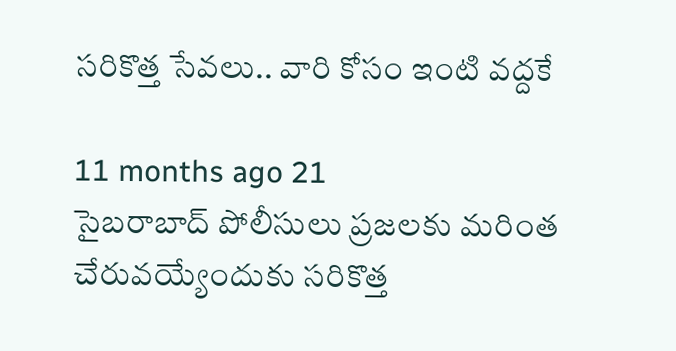సరికొత్త సేవలు.. వారి కోసం ఇంటి వద్దకే

11 months ago 21
సైబరాబాద్ పోలీసులు ప్రజలకు మరింత చేరువయ్యేందుకు సరికొత్త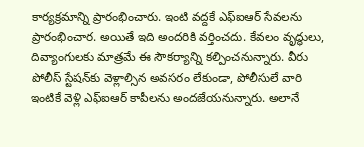కార్యక్రమాన్ని ప్రారంభించారు. ఇంటి వద్దకే ఎఫ్ఐఆర్ సేవలను ప్రారంభించార. అయితే ఇది అందరికి వర్తించదు. కేవలం వృద్ధులు, దివ్యాంగులకు మాత్రమే ఈ సౌకర్యాన్ని కల్పించనున్నారు. వీరు పోలీస్ స్టేషన్‌కు వెళ్లాల్సిన అవసరం లేకుండా, పోలీసులే వారి ఇంటికే వెళ్లి ఎఫ్ఐఆర్ కాపీలను అందజేయనున్నారు. అలానే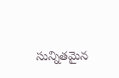సున్నితమైన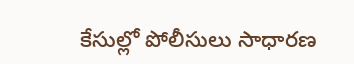కేసుల్లో పోలీసులు సాధారణ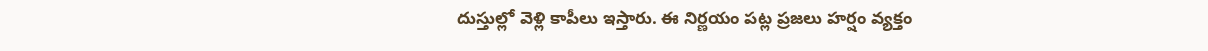దుస్తుల్లో వెళ్లి కాపీలు ఇస్తారు. ఈ నిర్ణయం పట్ల ప్రజలు హర్షం వ్యక్తం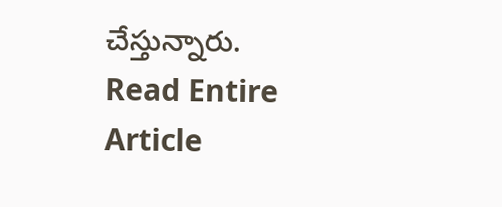చేస్తున్నారు.
Read Entire Article